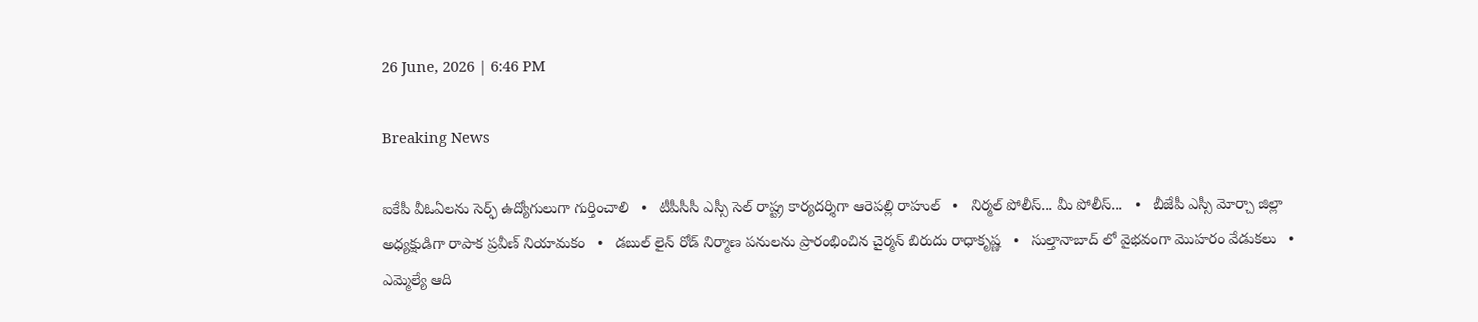26 June, 2026 | 6:46 PM

Breaking News

ఐకేపీ వీఓఏలను సెర్ఫ్ ఉద్యోగులుగా గుర్తించాలి   •   టీపీసీసీ ఎస్సీ సెల్ రాష్ట్ర కార్యదర్శిగా ఆరెపల్లి రాహుల్   •   నిర్మల్ పోలీస్... మీ పోలీస్...   •   బీజేపీ ఎస్సీ మోర్చా జిల్లా అధ్యక్షుడిగా రాపాక ప్రవీణ్ నియామకం   •   డబుల్ లైన్ రోడ్ నిర్మాణ పనులను ప్రారంభించిన చైర్మన్ బిరుదు రాధాకృష్ణ   •   సుల్తానాబాద్ లో వైభవంగా మొహరం వేడుకలు   •   ఎమ్మెల్యే ఆది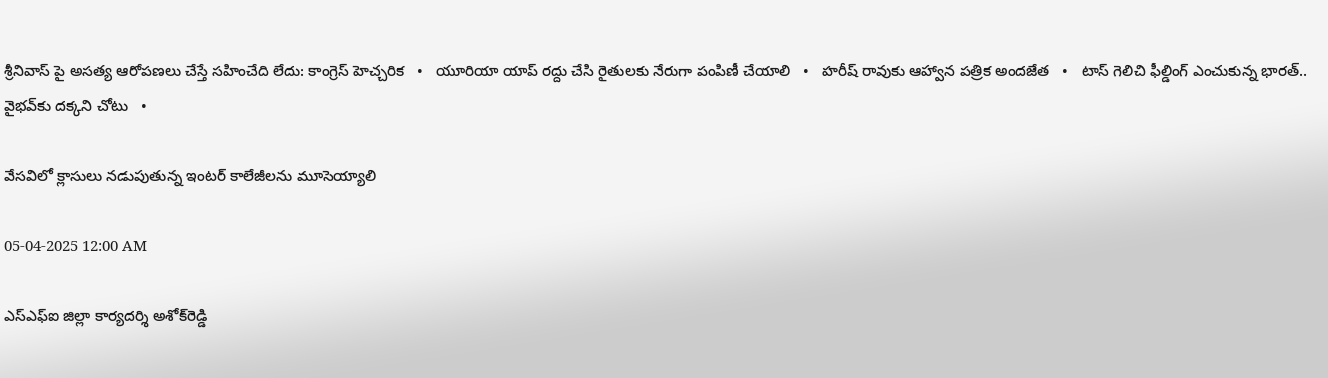శ్రీనివాస్ పై అసత్య ఆరోపణలు చేస్తే సహించేది లేదు: కాంగ్రెస్ హెచ్చరిక   •   యూరియా యాప్ రద్దు చేసి రైతులకు నేరుగా పంపిణీ చేయాలి   •   హరీష్ రావుకు ఆహ్వాన పత్రిక అందజేత   •   టాస్ గెలిచి ఫీల్డింగ్ ఎంచుకున్న భారత్.. వైభవ్‌కు దక్కని చోటు   •

వేసవిలో క్లాసులు నడుపుతున్న ఇంటర్ కాలేజీలను మూసెయ్యాలి

05-04-2025 12:00 AM

ఎస్‌ఎఫ్‌ఐ జిల్లా కార్యదర్శి అశోక్‌రెడ్డి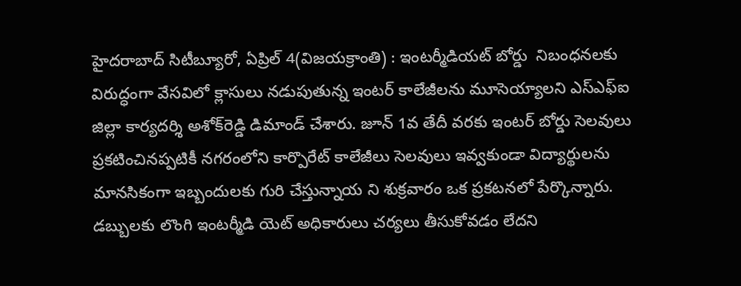హైదరాబాద్ సిటీబ్యూరో, ఏప్రిల్ 4(విజయక్రాంతి) : ఇంటర్మీడియట్ బోర్డు  నిబంధనలకు విరుద్ధంగా వేసవిలో క్లాసులు నడుపుతున్న ఇంటర్ కాలేజీలను మూసెయ్యాలని ఎస్‌ఎఫ్‌ఐ జిల్లా కార్యదర్శి అశోక్‌రెడ్డి డిమాండ్ చేశారు. జూన్ 1వ తేదీ వరకు ఇంటర్ బోర్డు సెలవులు ప్రకటించినప్పటికీ నగరంలోని కార్పొరేట్ కాలేజీలు సెలవులు ఇవ్వకుండా విద్యార్థులను మానసికంగా ఇబ్బందులకు గురి చేస్తున్నాయ ని శుక్రవారం ఒక ప్రకటనలో పేర్కొన్నారు. డబ్బులకు లొంగి ఇంటర్మీడి యెట్ అధికారులు చర్యలు తీసుకోవడం లేదని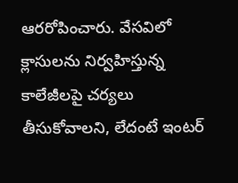ఆరరోపించారు. వేసవిలో క్లాసులను నిర్వహిస్తున్న కాలేజీలపై చర్యలు తీసుకోవాలని, లేదంటే ఇంటర్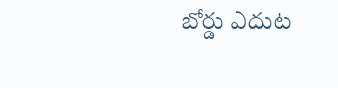బోర్డు ఎదుట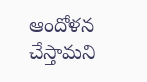ఆందోళన చేస్తామని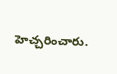హెచ్చరించారు.